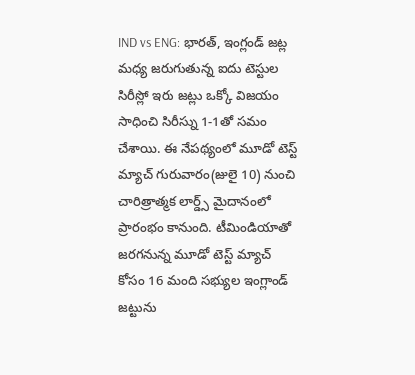IND vs ENG: భారత్, ఇంగ్లండ్ జట్ల మధ్య జరుగుతున్న ఐదు టెస్టుల సిరీస్లో ఇరు జట్లు ఒక్కో విజయం సాధించి సిరీస్ను 1-1తో సమం చేశాయి. ఈ నేపథ్యంలో మూడో టెస్ట్ మ్యాచ్ గురువారం(జులై 10) నుంచి చారిత్రాత్మక లార్డ్స్ మైదానంలో ప్రారంభం కానుంది. టీమిండియాతో జరగనున్న మూడో టెస్ట్ మ్యాచ్ కోసం 16 మంది సభ్యుల ఇంగ్లాండ్ జట్టును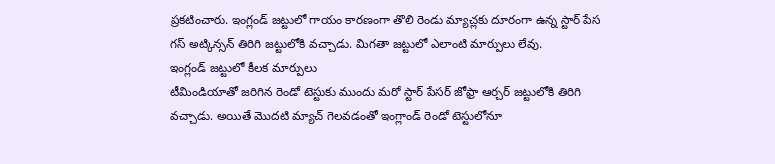ప్రకటించారు. ఇంగ్లండ్ జట్టులో గాయం కారణంగా తొలి రెండు మ్యాచ్లకు దూరంగా ఉన్న స్టార్ పేస గస్ అట్కిన్సన్ తిరిగి జట్టులోకి వచ్చాడు. మిగతా జట్టులో ఎలాంటి మార్పులు లేవు.
ఇంగ్లండ్ జట్టులో కీలక మార్పులు
టీమిండియాతో జరిగిన రెండో టెస్టుకు ముందు మరో స్టార్ పేసర్ జోఫ్రా ఆర్చర్ జట్టులోకి తిరిగి వచ్చాడు. అయితే మొదటి మ్యాచ్ గెలవడంతో ఇంగ్లాండ్ రెండో టెస్టులోనూ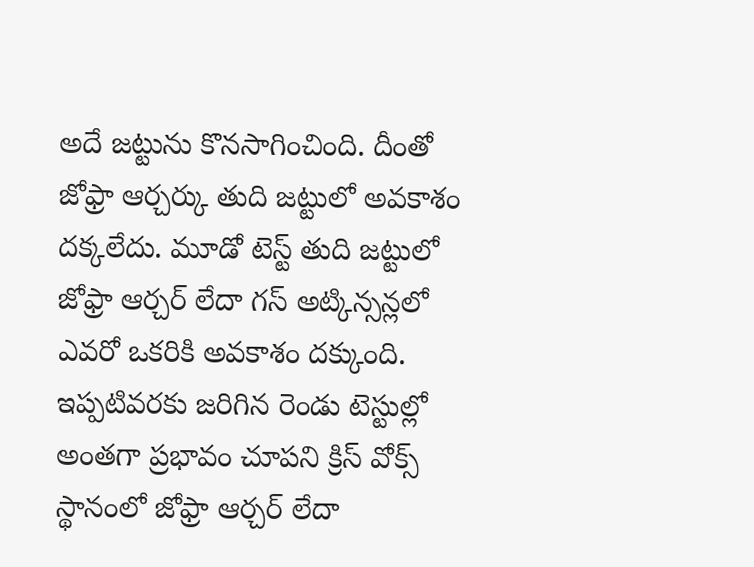అదే జట్టును కొనసాగించింది. దీంతో జోఫ్రా ఆర్చర్కు తుది జట్టులో అవకాశం దక్కలేదు. మూడో టెస్ట్ తుది జట్టులో జోఫ్రా ఆర్చర్ లేదా గస్ అట్కిన్సన్లలో ఎవరో ఒకరికి అవకాశం దక్కుంది. ఇప్పటివరకు జరిగిన రెండు టెస్టుల్లో అంతగా ప్రభావం చూపని క్రిస్ వోక్స్ స్థానంలో జోఫ్రా ఆర్చర్ లేదా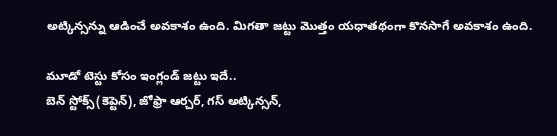అట్కిన్సన్ను ఆడించే అవకాశం ఉంది. మిగతా జట్టు మొత్తం యధాతథంగా కొనసాగే అవకాశం ఉంది.

మూడో టెస్టు కోసం ఇంగ్లండ్ జట్టు ఇదే..
బెన్ స్టోక్స్(కెప్టెన్), జోఫ్రా ఆర్చర్, గస్ అట్కిన్సన్,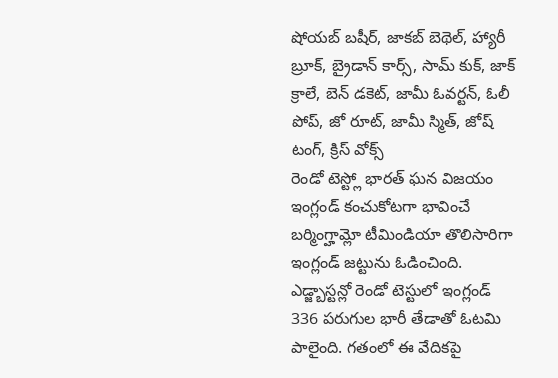షోయబ్ బషీర్, జాకబ్ బెథెల్, హ్యారీ బ్రూక్, బ్రైడాన్ కార్స్, సామ్ కుక్, జాక్ క్రాలే, బెన్ డకెట్, జామీ ఓవర్టన్, ఓలీ పోప్, జో రూట్, జామీ స్మిత్, జోష్ టంగ్, క్రిస్ వోక్స్
రెండో టెస్ట్లో భారత్ ఘన విజయం
ఇంగ్లండ్ కంచుకోటగా భావించే బర్మింగ్హామ్లో టీమిండియా తొలిసారిగా ఇంగ్లండ్ జట్టును ఓడించింది. ఎడ్జ్బాస్టన్లో రెండో టెస్టులో ఇంగ్లండ్ 336 పరుగుల భారీ తేడాతో ఓటమి పాలైంది. గతంలో ఈ వేదికపై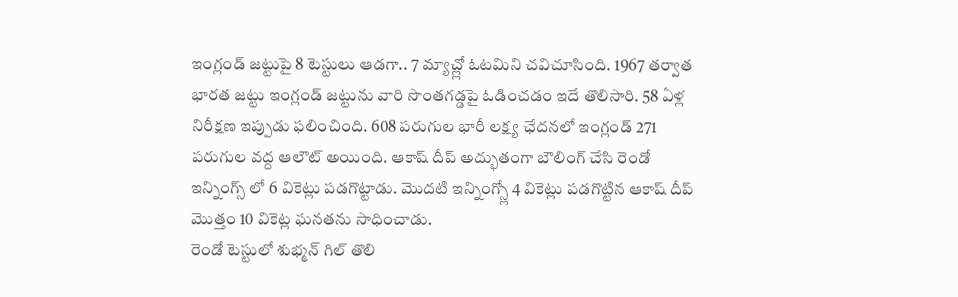ఇంగ్లండ్ జట్టుపై 8 టెస్టులు ఆడగా.. 7 మ్యాచ్ల్లో ఓటమిని చవిచూసింది. 1967 తర్వాత భారత జట్టు ఇంగ్లండ్ జట్టును వారి సొంతగడ్డపై ఓడించడం ఇదే తొలిసారి. 58 ఏళ్ల నిరీక్షణ ఇప్పుడు ఫలించింది. 608 పరుగుల భారీ లక్ష్య ఛేదనలో ఇంగ్లండ్ 271 పరుగుల వద్ద ఆలౌట్ అయింది. ఆకాష్ దీప్ అద్భుతంగా బౌలింగ్ చేసి రెండో ఇన్నింగ్స్ లో 6 వికెట్లు పడగొట్టాడు. మొదటి ఇన్నింగ్స్లో 4 వికెట్లు పడగొట్టిన ఆకాష్ దీప్ మొత్తం 10 వికెట్ల ఘనతను సాధించాడు.
రెండో టెస్టులో శుభ్మన్ గిల్ తొలి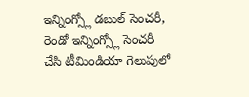ఇన్నింగ్స్లో డబుల్ సెంచరీ, రెండో ఇన్నింగ్స్లో సెంచరీ చేసి టీమిండియా గెలుపులో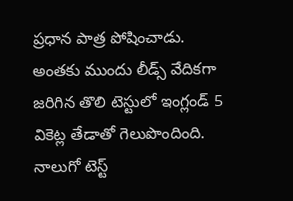ప్రధాన పాత్ర పోషించాడు. అంతకు ముందు లీడ్స్ వేదికగా జరిగిన తొలి టెస్టులో ఇంగ్లండ్ 5 వికెట్ల తేడాతో గెలుపొందింది. నాలుగో టెస్ట్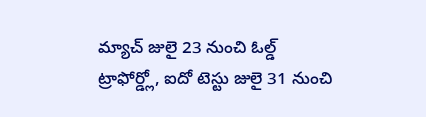మ్యాచ్ జులై 23 నుంచి ఓల్డ్ ట్రాఫోర్డ్లో, ఐదో టెస్టు జులై 31 నుంచి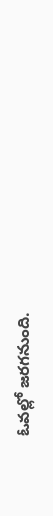ఓవల్లో జరగనుంది.